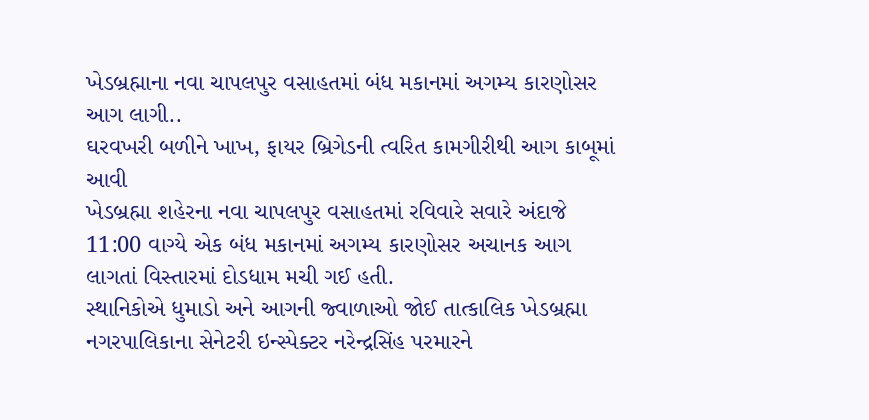ખેડબ્રહ્માના નવા ચાપલપુર વસાહતમાં બંધ મકાનમાં અગમ્ય કારણોસર આગ લાગી..
ઘરવખરી બળીને ખાખ, ફાયર બ્રિગેડની ત્વરિત કામગીરીથી આગ કાબૂમાં આવી
ખેડબ્રહ્મા શહેરના નવા ચાપલપુર વસાહતમાં રવિવારે સવારે અંદાજે 11:00 વાગ્યે એક બંધ મકાનમાં અગમ્ય કારણોસર અચાનક આગ લાગતાં વિસ્તારમાં દોડધામ મચી ગઈ હતી.
સ્થાનિકોએ ધુમાડો અને આગની જ્વાળાઓ જોઈ તાત્કાલિક ખેડબ્રહ્મા નગરપાલિકાના સેનેટરી ઇન્સ્પેક્ટર નરેન્દ્રસિંહ પરમારને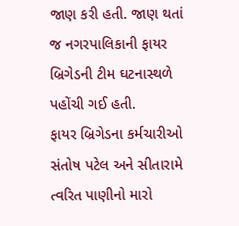જાણ કરી હતી. જાણ થતાં જ નગરપાલિકાની ફાયર બ્રિગેડની ટીમ ઘટનાસ્થળે પહોંચી ગઈ હતી.
ફાયર બ્રિગેડના કર્મચારીઓ સંતોષ પટેલ અને સીતારામે ત્વરિત પાણીનો મારો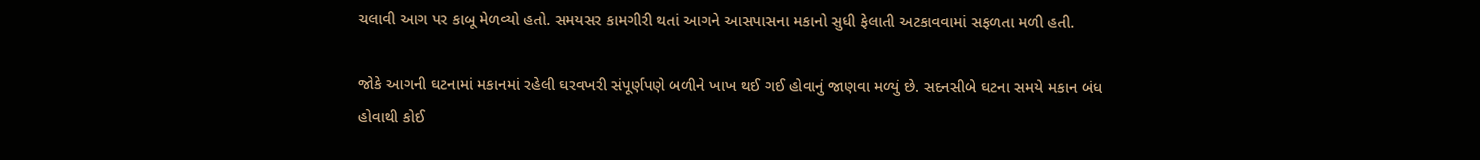ચલાવી આગ પર કાબૂ મેળવ્યો હતો. સમયસર કામગીરી થતાં આગને આસપાસના મકાનો સુધી ફેલાતી અટકાવવામાં સફળતા મળી હતી.

જોકે આગની ઘટનામાં મકાનમાં રહેલી ઘરવખરી સંપૂર્ણપણે બળીને ખાખ થઈ ગઈ હોવાનું જાણવા મળ્યું છે. સદનસીબે ઘટના સમયે મકાન બંધ હોવાથી કોઈ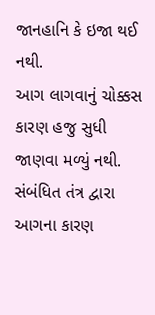જાનહાનિ કે ઇજા થઈ નથી.
આગ લાગવાનું ચોક્કસ કારણ હજુ સુધી જાણવા મળ્યું નથી. સંબંધિત તંત્ર દ્વારા આગના કારણ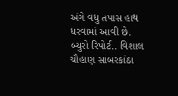અંગે વધુ તપાસ હાથ ધરવામાં આવી છે.
બ્યુરો રિપોર્ટ.. વિશાલ ચૌહાણ સાબરકાંઠા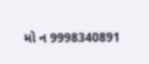મો ન 9998340891